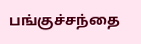பங்குச்சந்தை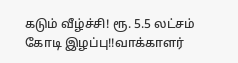கடும் வீழ்ச்சி! ரூ. 5.5 லட்சம் கோடி இழப்பு!!வாக்காளர்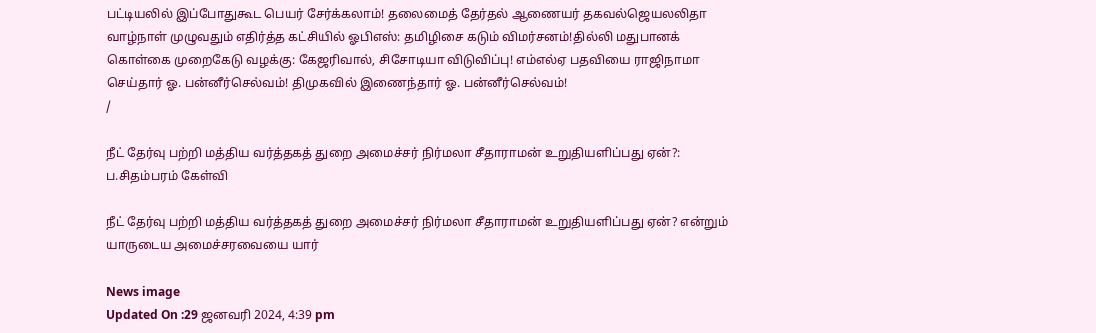பட்டியலில் இப்போதுகூட பெயர் சேர்க்கலாம்! தலைமைத் தேர்தல் ஆணையர் தகவல்ஜெயலலிதா வாழ்நாள் முழுவதும் எதிர்த்த கட்சியில் ஓபிஎஸ்: தமிழிசை கடும் விமர்சனம்!தில்லி மதுபானக் கொள்கை முறைகேடு வழக்கு: கேஜரிவால், சிசோடியா விடுவிப்பு! எம்எல்ஏ பதவியை ராஜிநாமா செய்தார் ஓ. பன்னீர்செல்வம்! திமுகவில் இணைந்தார் ஓ. பன்னீர்செல்வம்!
/

நீட் தேர்வு பற்றி மத்திய வர்த்தகத் துறை அமைச்சர் நிர்மலா சீதாராமன் உறுதியளிப்பது ஏன்?: ப.சிதம்பரம் கேள்வி

நீட் தேர்வு பற்றி மத்திய வர்த்தகத் துறை அமைச்சர் நிர்மலா சீதாராமன் உறுதியளிப்பது ஏன்? என்றும் யாருடைய அமைச்சரவையை யார்

News image
Updated On :29 ஜனவரி 2024, 4:39 pm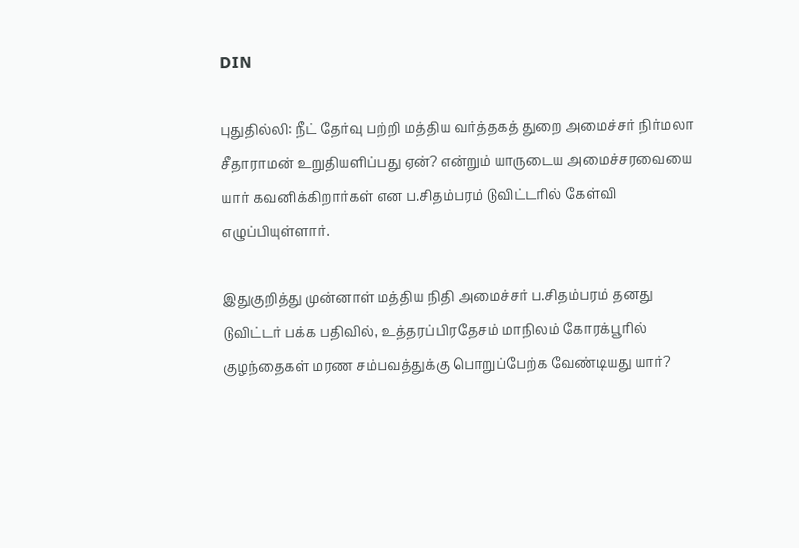DIN

புதுதில்லி: நீட் தேர்வு பற்றி மத்திய வர்த்தகத் துறை அமைச்சர் நிர்மலா சீதாராமன் உறுதியளிப்பது ஏன்? என்றும் யாருடைய அமைச்சரவையை யார் கவனிக்கிறார்கள் என ப.சிதம்பரம் டுவிட்டரில் கேள்வி எழுப்பியுள்ளார்.

இதுகுறித்து முன்னாள் மத்திய நிதி அமைச்சர் ப.சிதம்பரம் தனது டுவிட்டர் பக்க பதிவில், உத்தரப்பிரதேசம் மாநிலம் கோரக்பூரில் குழந்தைகள் மரண சம்பவத்துக்கு பொறுப்பேற்க வேண்டியது யார்?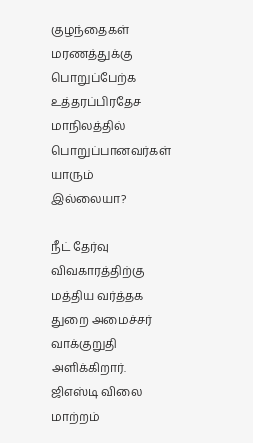குழந்தைகள் மரணத்துக்கு பொறுப்பேற்க உத்தரப்பிரதேச மாநிலத்தில் பொறுப்பானவர்கள் யாரும் இல்லையா?

நீட் தேர்வு விவகாரத்திற்கு மத்திய வர்த்தக துறை அமைச்சர் வாக்குறுதி அளிக்கிறார். ஜிஎஸ்டி விலை மாற்றம்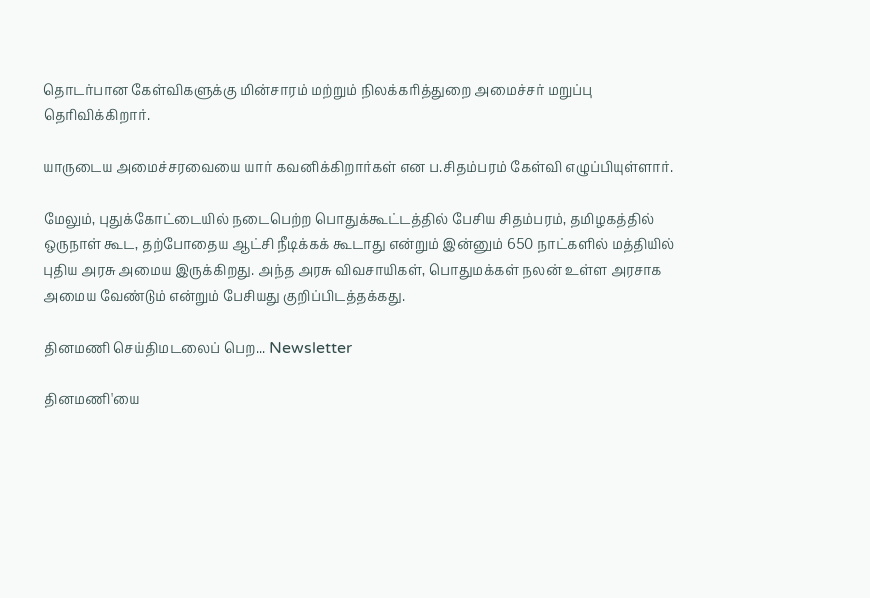தொடர்பான கேள்விகளுக்கு மின்சாரம் மற்றும் நிலக்கரித்துறை அமைச்சர் மறுப்பு தெரிவிக்கிறார்.

யாருடைய அமைச்சரவையை யார் கவனிக்கிறார்கள் என ப.சிதம்பரம் கேள்வி எழுப்பியுள்ளார்.

மேலும், புதுக்கோட்டையில் நடைபெற்ற பொதுக்கூட்டத்தில் பேசிய சிதம்பரம், தமிழகத்தில் ஒருநாள் கூட, தற்போதைய ஆட்சி நீடிக்கக் கூடாது என்றும் இன்னும் 650 நாட்களில் மத்தியில் புதிய அரசு அமைய இருக்கிறது. அந்த அரசு விவசாயிகள், பொதுமக்கள் நலன் உள்ள அரசாக அமைய வேண்டும் என்றும் பேசியது குறிப்பிடத்தக்கது.

தினமணி செய்திமடலைப் பெற... Newsletter

தினமணி'யை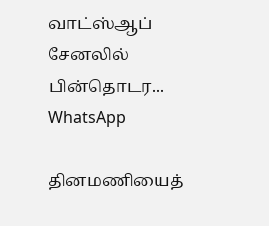வாட்ஸ்ஆப் சேனலில் பின்தொடர... WhatsApp

தினமணியைத்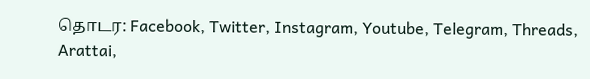தொடர: Facebook, Twitter, Instagram, Youtube, Telegram, Threads, Arattai,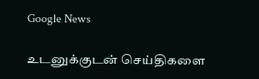Google News

உடனுக்குடன் செய்திகளை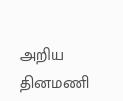அறிய தினமணி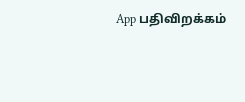App பதிவிறக்கம்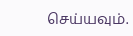செய்யவும்.